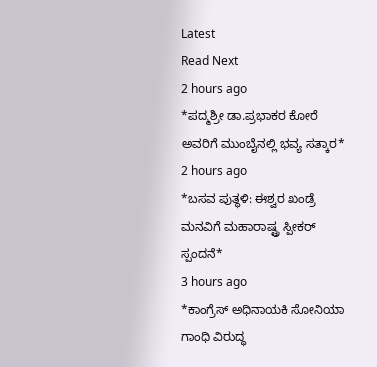Latest
Read Next
2 hours ago
*ಪದ್ಮಶ್ರೀ ಡಾ.ಪ್ರಭಾಕರ ಕೋರೆ ಅವರಿಗೆ ಮುಂಬೈನಲ್ಲಿ ಭವ್ಯ ಸತ್ಕಾರ*
2 hours ago
*ಬಸವ ಪುತ್ಥಳಿ: ಈಶ್ವರ ಖಂಡ್ರೆ ಮನವಿಗೆ ಮಹಾರಾಷ್ಟ್ರ ಸ್ಪೀಕರ್ ಸ್ಪಂದನೆ*
3 hours ago
*ಕಾಂಗ್ರೆಸ್ ಅಧಿನಾಯಕಿ ಸೋನಿಯಾ ಗಾಂಧಿ ವಿರುದ್ಧ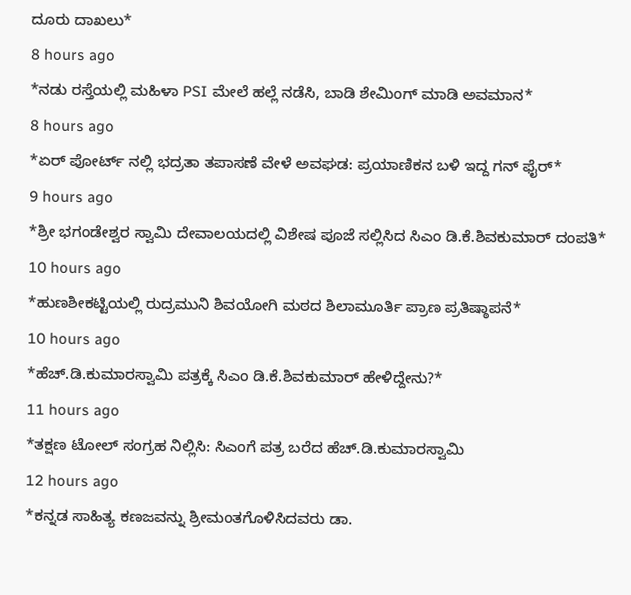ದೂರು ದಾಖಲು*
8 hours ago
*ನಡು ರಸ್ತೆಯಲ್ಲಿ ಮಹಿಳಾ PSI ಮೇಲೆ ಹಲ್ಲೆ ನಡೆಸಿ, ಬಾಡಿ ಶೇಮಿಂಗ್ ಮಾಡಿ ಅವಮಾನ*
8 hours ago
*ಏರ್ ಪೋರ್ಟ್ ನಲ್ಲಿ ಭದ್ರತಾ ತಪಾಸಣೆ ವೇಳೆ ಅವಘಡ: ಪ್ರಯಾಣಿಕನ ಬಳಿ ಇದ್ದ ಗನ್ ಫೈರ್*
9 hours ago
*ಶ್ರೀ ಭಗಂಡೇಶ್ವರ ಸ್ವಾಮಿ ದೇವಾಲಯದಲ್ಲಿ ವಿಶೇಷ ಪೂಜೆ ಸಲ್ಲಿಸಿದ ಸಿಎಂ ಡಿ.ಕೆ.ಶಿವಕುಮಾರ್ ದಂಪತಿ*
10 hours ago
*ಹುಣಶೀಕಟ್ಟಿಯಲ್ಲಿ ರುದ್ರಮುನಿ ಶಿವಯೋಗಿ ಮಠದ ಶಿಲಾಮೂರ್ತಿ ಪ್ರಾಣ ಪ್ರತಿಷ್ಠಾಪನೆ*
10 hours ago
*ಹೆಚ್.ಡಿ.ಕುಮಾರಸ್ವಾಮಿ ಪತ್ರಕ್ಕೆ ಸಿಎಂ ಡಿ.ಕೆ.ಶಿವಕುಮಾರ್ ಹೇಳಿದ್ದೇನು?*
11 hours ago
*ತಕ್ಷಣ ಟೋಲ್ ಸಂಗ್ರಹ ನಿಲ್ಲಿಸಿ: ಸಿಎಂಗೆ ಪತ್ರ ಬರೆದ ಹೆಚ್.ಡಿ.ಕುಮಾರಸ್ವಾಮಿ
12 hours ago
*ಕನ್ನಡ ಸಾಹಿತ್ಯ ಕಣಜವನ್ನು ಶ್ರೀಮಂತಗೊಳಿಸಿದವರು ಡಾ.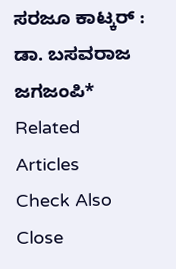ಸರಜೂ ಕಾಟ್ಕರ್ : ಡಾ. ಬಸವರಾಜ ಜಗಜಂಪಿ*
Related Articles
Check Also
Close